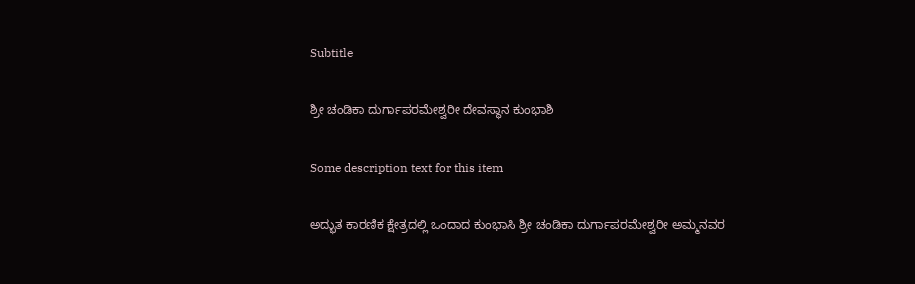Subtitle

ಶ್ರೀ ಚಂಡಿಕಾ ದುರ್ಗಾಪರಮೇಶ್ವರೀ ದೇವಸ್ಥಾನ ಕುಂಭಾಶಿ

Some description text for this item

ಅದ್ಭುತ ಕಾರಣಿಕ ಕ್ಷೇತ್ರದಲ್ಲಿ ಒಂದಾದ ಕುಂಭಾಸಿ ಶ್ರೀ ಚಂಡಿಕಾ ದುರ್ಗಾಪರಮೇಶ್ವರೀ ಅಮ್ಮನವರ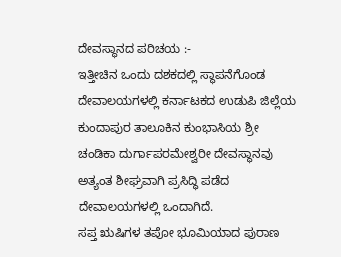ದೇವಸ್ಥಾನದ ಪರಿಚಯ :-
ಇತ್ತೀಚಿನ ಒಂದು ದಶಕದಲ್ಲಿ ಸ್ಥಾಪನೆಗೊಂಡ ದೇವಾಲಯಗಳಲ್ಲಿ ಕರ್ನಾಟಕದ ಉಡುಪಿ ಜಿಲ್ಲೆಯ ಕುಂದಾಪುರ ತಾಲೂಕಿನ ಕುಂಭಾಸಿಯ ಶ್ರೀ ಚಂಡಿಕಾ ದುರ್ಗಾಪರಮೇಶ್ವರೀ ದೇವಸ್ಥಾನವು ಅತ್ಯಂತ ಶೀಘ್ರವಾಗಿ ಪ್ರಸಿದ್ಧಿ ಪಡೆದ ದೇವಾಲಯಗಳಲ್ಲಿ ಒಂದಾಗಿದೆ.
ಸಪ್ತ ಋಷಿಗಳ ತಪೋ ಭೂಮಿಯಾದ ಪುರಾಣ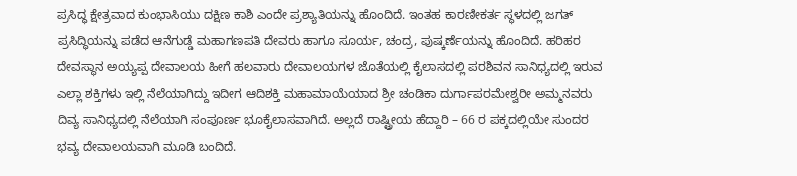ಪ್ರಸಿದ್ಧ ಕ್ಷೇತ್ರವಾದ ಕುಂಭಾಸಿಯು ದಕ್ಷಿಣ ಕಾಶಿ ಎಂದೇ ಪ್ರಶ್ಯಾತಿಯನ್ನು ಹೊಂದಿದೆ. ಇಂತಹ ಕಾರಣೀಕರ್ತ ಸ್ಥಳದಲ್ಲಿ ಜಗತ್ ಪ್ರಸಿದ್ಧಿಯನ್ನು ಪಡೆದ ಆನೆಗುಡ್ಡೆ ಮಹಾಗಣಪತಿ ದೇವರು ಹಾಗೂ ಸೂರ್ಯ, ಚಂದ್ರ, ಪುಷ್ಕರ್ಣೆಯನ್ನು ಹೊಂದಿದೆ. ಹರಿಹರ ದೇವಸ್ಥಾನ ಅಯ್ಯಪ್ಪ ದೇವಾಲಯ ಹೀಗೆ ಹಲವಾರು ದೇವಾಲಯಗಳ ಜೊತೆಯಲ್ಲಿ ಕೈಲಾಸದಲ್ಲಿ ಪರಶಿವನ ಸಾನಿಧ್ಯದಲ್ಲಿ ಇರುವ ಎಲ್ಲಾ ಶಕ್ತಿಗಳು ಇಲ್ಲಿ ನೆಲೆಯಾಗಿದ್ದು ಇದೀಗ ಆದಿಶಕ್ತಿ ಮಹಾಮಾಯೆಯಾದ ಶ್ರೀ ಚಂಡಿಕಾ ದುರ್ಗಾಪರಮೇಶ್ವರೀ ಅಮ್ಮನವರು ದಿವ್ಯ ಸಾನಿಧ್ಯದಲ್ಲಿ ನೆಲೆಯಾಗಿ ಸಂಪೂರ್ಣ ಭೂಕೈಲಾಸವಾಗಿದೆ. ಅಲ್ಲದೆ ರಾಷ್ಟ್ರೀಯ ಹೆದ್ದಾರಿ – 66 ರ ಪಕ್ಕದಲ್ಲಿಯೇ ಸುಂದರ ಭವ್ಯ ದೇವಾಲಯವಾಗಿ ಮೂಡಿ ಬಂದಿದೆ.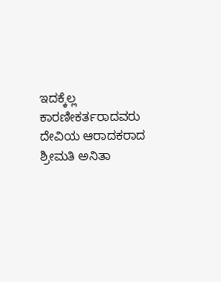ಇದಕ್ಕೆಲ್ಲ ಕಾರಣೀಕರ್ತರಾದವರು ದೇವಿಯ ಆರಾದಕರಾದ ಶ್ರೀಮತಿ ಅನಿತಾ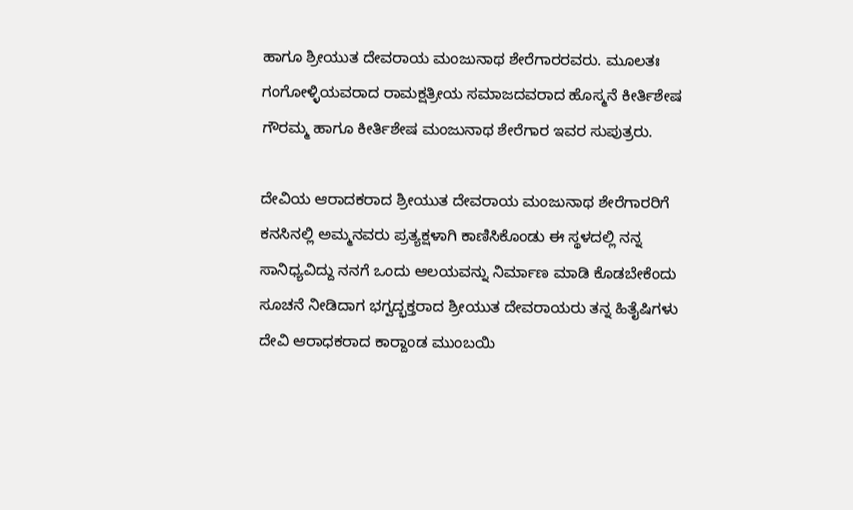ಹಾಗೂ ಶ್ರೀಯುತ ದೇವರಾಯ ಮಂಜುನಾಥ ಶೇರೆಗಾರರವರು. ಮೂಲತಃ ಗಂಗೋಳ್ಳಿಯವರಾದ ರಾಮಕ್ಷತ್ರೀಯ ಸಮಾಜದವರಾದ ಹೊಸ್ಮನೆ ಕೀರ್ತಿಶೇಷ ಗೌರಮ್ಮ ಹಾಗೂ ಕೀರ್ತಿಶೇಷ ಮಂಜುನಾಥ ಶೇರೆಗಾರ ಇವರ ಸುಪುತ್ರರು.

ದೇವಿಯ ಆರಾದಕರಾದ ಶ್ರೀಯುತ ದೇವರಾಯ ಮಂಜುನಾಥ ಶೇರೆಗಾರರಿಗೆ ಕನಸಿನಲ್ಲಿ ಅಮ್ಮನವರು ಪ್ರತ್ಯಕ್ಷಳಾಗಿ ಕಾಣಿಸಿಕೊಂಡು ಈ ಸ್ಥಳದಲ್ಲಿ ನನ್ನ ಸಾನಿಧ್ಯವಿದ್ದು ನನಗೆ ಒಂದು ಆಲಯವನ್ನು ನಿರ್ಮಾಣ ಮಾಡಿ ಕೊಡಬೇಕೆಂದು ಸೂಚನೆ ನೀಡಿದಾಗ ಭಗ್ವದ್ಭಕ್ತರಾದ ಶ್ರೀಯುತ ದೇವರಾಯರು ತನ್ನ ಹಿತೈಷಿಗಳು ದೇವಿ ಆರಾಧಕರಾದ ಕಾರ್‍ದಾಂಡ ಮುಂಬಯಿ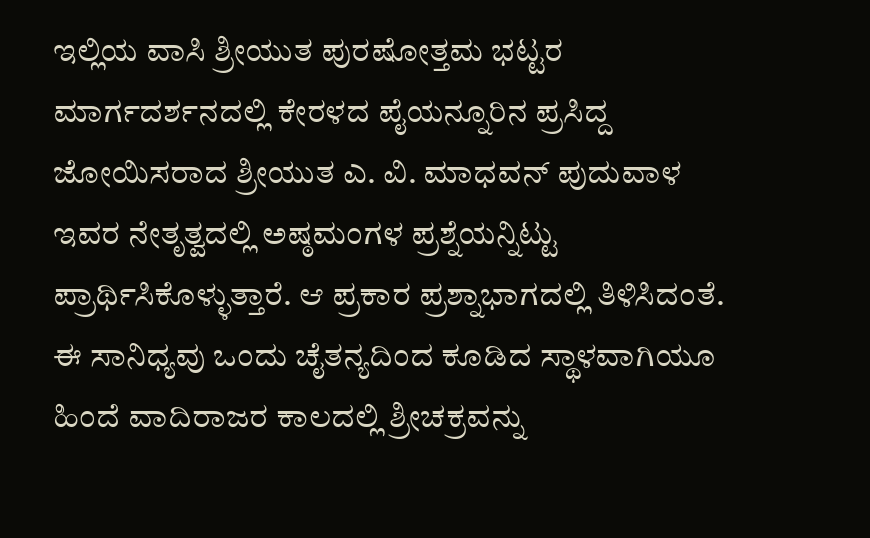ಇಲ್ಲಿಯ ವಾಸಿ ಶ್ರೀಯುತ ಪುರಷೋತ್ತಮ ಭಟ್ಟರ ಮಾರ್ಗದರ್ಶನದಲ್ಲಿ ಕೇರಳದ ಪೈಯನ್ನೂರಿನ ಪ್ರಸಿದ್ದ ಜೋಯಿಸರಾದ ಶ್ರೀಯುತ ಎ. ವಿ. ಮಾಧವನ್ ಪುದುವಾಳ ಇವರ ನೇತೃತ್ವದಲ್ಲಿ ಅಷ್ಠಮಂಗಳ ಪ್ರಶ್ನೆಯನ್ನಿಟ್ಟು ಪ್ರಾರ್ಥಿಸಿಕೊಳ್ಳುತ್ತಾರೆ. ಆ ಪ್ರಕಾರ ಪ್ರಶ್ನಾಭಾಗದಲ್ಲಿ ತಿಳಿಸಿದಂತೆ. ಈ ಸಾನಿಧ್ಯವು ಒಂದು ಚೈತನ್ಯದಿಂದ ಕೂಡಿದ ಸ್ಥಾಳವಾಗಿಯೂ ಹಿಂದೆ ವಾದಿರಾಜರ ಕಾಲದಲ್ಲಿ ಶ್ರೀಚಕ್ರವನ್ನು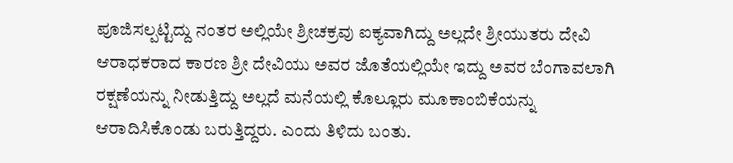ಪೂಜಿಸಲ್ಪಟ್ಟಿದ್ದು ನಂತರ ಅಲ್ಲಿಯೇ ಶ್ರೀಚಕ್ರವು ಐಕ್ಯವಾಗಿದ್ದು ಅಲ್ಲದೇ ಶ್ರೀಯುತರು ದೇವಿ ಆರಾಧಕರಾದ ಕಾರಣ ಶ್ರೀ ದೇವಿಯು ಅವರ ಜೊತೆಯಲ್ಲಿಯೇ ಇದ್ದು ಅವರ ಬೆಂಗಾವಲಾಗಿ ರಕ್ಷಣೆಯನ್ನು ನೀಡುತ್ತಿದ್ದು ಅಲ್ಲದೆ ಮನೆಯಲ್ಲಿ ಕೊಲ್ಲೂರು ಮೂಕಾಂಬಿಕೆಯನ್ನು ಆರಾದಿಸಿಕೊಂಡು ಬರುತ್ತಿದ್ದರು. ಎಂದು ತಿಳಿದು ಬಂತು.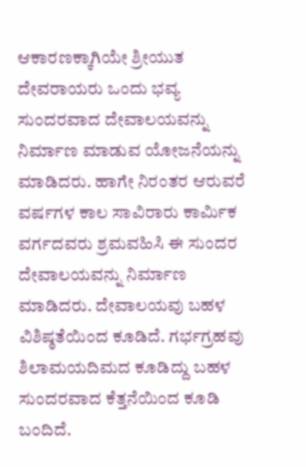ಆಕಾರಣಕ್ಕಾಗಿಯೇ ಶ್ರೀಯುತ ದೇವರಾಯರು ಒಂದು ಭವ್ಯ ಸುಂದರವಾದ ದೇವಾಲಯವನ್ನು ನಿರ್ಮಾಣ ಮಾಡುವ ಯೋಜನೆಯನ್ನು ಮಾಡಿದರು. ಹಾಗೇ ನಿರಂತರ ಆರುವರೆ ವರ್ಷಗಳ ಕಾಲ ಸಾವಿರಾರು ಕಾರ್ಮಿಕ ವರ್ಗದವರು ಶ್ರಮವಹಿಸಿ ಈ ಸುಂದರ ದೇವಾಲಯವನ್ನು ನಿರ್ಮಾಣ ಮಾಡಿದರು. ದೇವಾಲಯವು ಬಹಳ ವಿಶಿಷ್ಠತೆಯಿಂದ ಕೂಡಿದೆ. ಗರ್ಭಗ್ರಹವು ಶಿಲಾಮಯದಿಮದ ಕೂಡಿದ್ದು ಬಹಳ ಸುಂದರವಾದ ಕೆತ್ತನೆಯಿಂದ ಕೂಡಿ ಬಂದಿದೆ.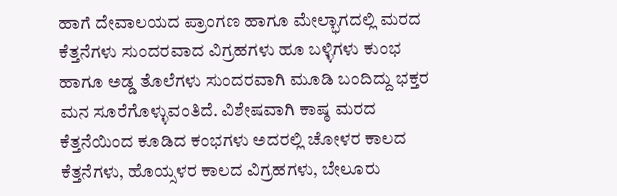ಹಾಗೆ ದೇವಾಲಯದ ಪ್ರಾಂಗಣ ಹಾಗೂ ಮೇಲ್ಭಾಗದಲ್ಲಿ ಮರದ ಕೆತ್ತನೆಗಳು ಸುಂದರವಾದ ವಿಗ್ರಹಗಳು ಹೂ ಬಳ್ಳಿಗಳು ಕುಂಭ ಹಾಗೂ ಅಡ್ಡ ತೊಲೆಗಳು ಸುಂದರವಾಗಿ ಮೂಡಿ ಬಂದಿದ್ದು ಭಕ್ತರ ಮನ ಸೂರೆಗೊಳ್ಳುವಂತಿದೆ. ವಿಶೇಷವಾಗಿ ಕಾಷ್ಠ ಮರದ ಕೆತ್ತನೆಯಿಂದ ಕೂಡಿದ ಕಂಭಗಳು ಅದರಲ್ಲಿ ಚೋಳರ ಕಾಲದ ಕೆತ್ತನೆಗಳು, ಹೊಯ್ಸಳರ ಕಾಲದ ವಿಗ್ರಹಗಳು, ಬೇಲೂರು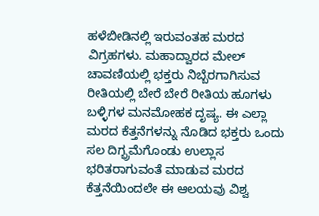ಹಳೆಬೀಡಿನಲ್ಲಿ ಇರುವಂತಹ ಮರದ ವಿಗ್ರಹಗಳು. ಮಹಾದ್ವಾರದ ಮೇಲ್ ಚಾವಣಿಯಲ್ಲಿ ಭಕ್ತರು ನಿಬ್ಬೆರಗಾಗಿಸುವ ರೀತಿಯಲ್ಲಿ ಬೇರೆ ಬೇರೆ ರೀತಿಯ ಹೂಗಳು ಬಳ್ಳಿಗಳ ಮನಮೋಹಕ ದೃಷ್ಯ. ಈ ಎಲ್ಲಾ ಮರದ ಕೆತ್ತನೆಗಳನ್ನು ನೊಡಿದ ಭಕ್ತರು ಒಂದು ಸಲ ದಿಗ್ಭ್ರಮೆಗೊಂಡು ಉಲ್ಲಾಸ ಭರಿತರಾಗುವಂತೆ ಮಾಡುವ ಮರದ ಕೆತ್ತನೆಯಿಂದಲೇ ಈ ಆಲಯವು ವಿಶ್ವ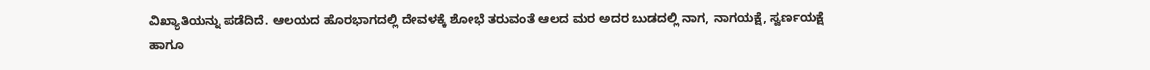ವಿಖ್ಯಾತಿಯನ್ನು ಪಡೆದಿದೆ. ಆಲಯದ ಹೊರಭಾಗದಲ್ಲಿ ದೇವಳಕ್ಕೆ ಶೋಭೆ ತರುವಂತೆ ಆಲದ ಮರ ಅದರ ಬುಡದಲ್ಲಿ ನಾಗ, ನಾಗಯಕ್ಷೆ, ಸ್ವರ್ಣಯಕ್ಷೆ ಹಾಗೂ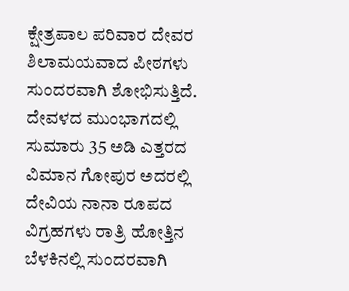ಕ್ಷೇತ್ರಪಾಲ ಪರಿವಾರ ದೇವರ ಶಿಲಾಮಯವಾದ ಪೀಠಗಳು ಸುಂದರವಾಗಿ ಶೋಭಿಸುತ್ತಿದೆ. ದೇವಳದ ಮುಂಭಾಗದಲ್ಲಿ ಸುಮಾರು 35 ಅಡಿ ಎತ್ತರದ ವಿಮಾನ ಗೋಪುರ ಅದರಲ್ಲಿ ದೇವಿಯ ನಾನಾ ರೂಪದ ವಿಗ್ರಹಗಳು ರಾತ್ರಿ ಹೋತ್ತಿನ ಬೆಳಕಿನಲ್ಲಿ ಸುಂದರವಾಗಿ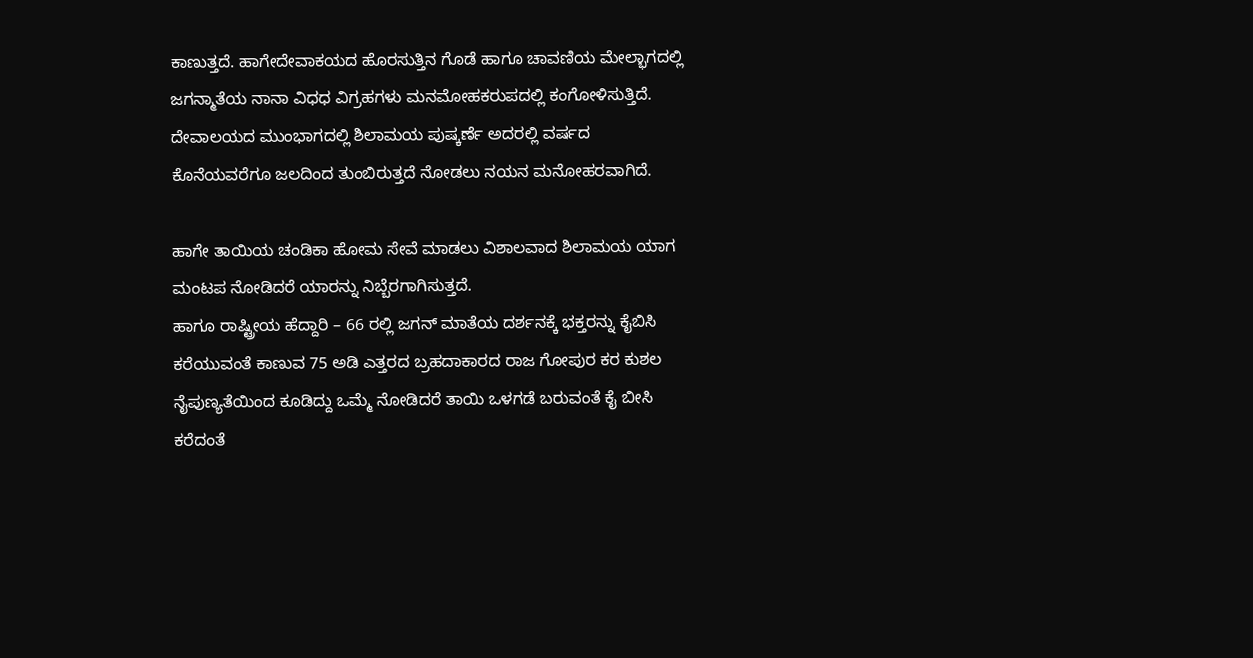ಕಾಣುತ್ತದೆ. ಹಾಗೇದೇವಾಕಯದ ಹೊರಸುತ್ತಿನ ಗೊಡೆ ಹಾಗೂ ಚಾವಣಿಯ ಮೇಲ್ಭಾಗದಲ್ಲಿ ಜಗನ್ಮಾತೆಯ ನಾನಾ ವಿಧಧ ವಿಗ್ರಹಗಳು ಮನಮೋಹಕರುಪದಲ್ಲಿ ಕಂಗೋಳಿಸುತ್ತಿದೆ. ದೇವಾಲಯದ ಮುಂಭಾಗದಲ್ಲಿ ಶಿಲಾಮಯ ಪುಷ್ಕರ್ಣೆ ಅದರಲ್ಲಿ ವರ್ಷದ ಕೊನೆಯವರೆಗೂ ಜಲದಿಂದ ತುಂಬಿರುತ್ತದೆ ನೋಡಲು ನಯನ ಮನೋಹರವಾಗಿದೆ.

ಹಾಗೇ ತಾಯಿಯ ಚಂಡಿಕಾ ಹೋಮ ಸೇವೆ ಮಾಡಲು ವಿಶಾಲವಾದ ಶಿಲಾಮಯ ಯಾಗ ಮಂಟಪ ನೋಡಿದರೆ ಯಾರನ್ನು ನಿಬ್ಬೆರಗಾಗಿಸುತ್ತದೆ.
ಹಾಗೂ ರಾಷ್ಟ್ರೀಯ ಹೆದ್ದಾರಿ – 66 ರಲ್ಲಿ ಜಗನ್ ಮಾತೆಯ ದರ್ಶನಕ್ಕೆ ಭಕ್ತರನ್ನು ಕೈಬಿಸಿ ಕರೆಯುವಂತೆ ಕಾಣುವ 75 ಅಡಿ ಎತ್ತರದ ಬ್ರಹದಾಕಾರದ ರಾಜ ಗೋಪುರ ಕರ ಕುಶಲ ನೈಪುಣ್ಯತೆಯಿಂದ ಕೂಡಿದ್ದು ಒಮ್ಮೆ ನೋಡಿದರೆ ತಾಯಿ ಒಳಗಡೆ ಬರುವಂತೆ ಕೈ ಬೀಸಿ ಕರೆದಂತೆ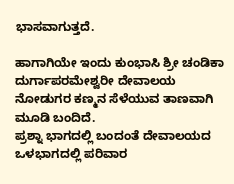ಭಾಸವಾಗುತ್ತದೆ.

ಹಾಗಾಗಿಯೇ ಇಂದು ಕುಂಭಾಸಿ ಶ್ರೀ ಚಂಡಿಕಾ ದುರ್ಗಾಪರಮೇಶ್ವರೀ ದೇವಾಲಯ ನೋಡುಗರ ಕಣ್ಮನ ಸೆಳೆಯುವ ತಾಣವಾಗಿ ಮೂಡಿ ಬಂದಿದೆ.
ಪ್ರಶ್ನಾ ಭಾಗದಲ್ಲಿ ಬಂದಂತೆ ದೇವಾಲಯದ ಒಳಭಾಗದಲ್ಲಿ ಪರಿವಾರ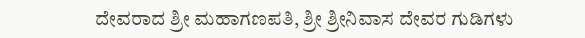ದೇವರಾದ ಶ್ರೀ ಮಹಾಗಣಪತಿ, ಶ್ರೀ ಶ್ರೀನಿವಾಸ ದೇವರ ಗುಡಿಗಳು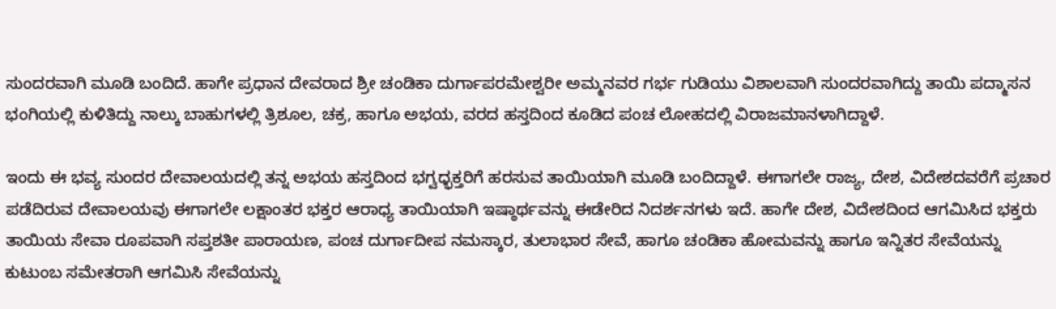ಸುಂದರವಾಗಿ ಮೂಡಿ ಬಂದಿದೆ. ಹಾಗೇ ಪ್ರಧಾನ ದೇವರಾದ ಶ್ರೀ ಚಂಡಿಕಾ ದುರ್ಗಾಪರಮೇಶ್ವರೀ ಅಮ್ಮನವರ ಗರ್ಭ ಗುಡಿಯು ವಿಶಾಲವಾಗಿ ಸುಂದರವಾಗಿದ್ದು ತಾಯಿ ಪದ್ಮಾಸನ ಭಂಗಿಯಲ್ಲಿ ಕುಳಿತಿದ್ದು ನಾಲ್ಕು ಬಾಹುಗಳಲ್ಲಿ ತ್ರಿಶೂಲ, ಚಕ್ರ, ಹಾಗೂ ಅಭಯ, ವರದ ಹಸ್ತದಿಂದ ಕೂಡಿದ ಪಂಚ ಲೋಹದಲ್ಲಿ ವಿರಾಜಮಾನಳಾಗಿದ್ದಾಳೆ.

ಇಂದು ಈ ಭವ್ಯ ಸುಂದರ ದೇವಾಲಯದಲ್ಲಿ ತನ್ನ ಅಭಯ ಹಸ್ತದಿಂದ ಭಗ್ವಧ್ಭಕ್ತರಿಗೆ ಹರಸುವ ತಾಯಿಯಾಗಿ ಮೂಡಿ ಬಂದಿದ್ದಾಳೆ. ಈಗಾಗಲೇ ರಾಜ್ಯ, ದೇಶ, ವಿದೇಶದವರೆಗೆ ಪ್ರಚಾರ ಪಡೆದಿರುವ ದೇವಾಲಯವು ಈಗಾಗಲೇ ಲಕ್ಷಾಂತರ ಭಕ್ತರ ಆರಾಧ್ಯ ತಾಯಿಯಾಗಿ ಇಷ್ಠಾರ್ಥವನ್ನು ಈಡೇರಿದ ನಿದರ್ಶನಗಳು ಇದೆ. ಹಾಗೇ ದೇಶ, ವಿದೇಶದಿಂದ ಆಗಮಿಸಿದ ಭಕ್ತರು ತಾಯಿಯ ಸೇವಾ ರೂಪವಾಗಿ ಸಪ್ತಶತೀ ಪಾರಾಯಣ, ಪಂಚ ದುರ್ಗಾದೀಪ ನಮಸ್ಕಾರ, ತುಲಾಭಾರ ಸೇವೆ, ಹಾಗೂ ಚಂಡಿಕಾ ಹೋಮವನ್ನು ಹಾಗೂ ಇನ್ನಿತರ ಸೇವೆಯನ್ನು ಕುಟುಂಬ ಸಮೇತರಾಗಿ ಆಗಮಿಸಿ ಸೇವೆಯನ್ನು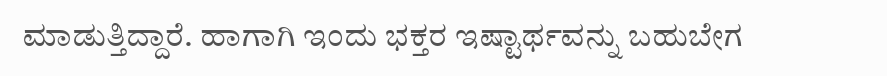ಮಾಡುತ್ತಿದ್ದಾರೆ. ಹಾಗಾಗಿ ಇಂದು ಭಕ್ತರ ಇಷ್ಟಾರ್ಥವನ್ನು ಬಹುಬೇಗ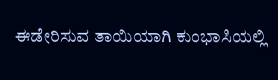ಈಡೇರಿಸುವ ತಾಯಿಯಾಗಿ ಕುಂಭಾಸಿಯಲ್ಲಿ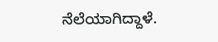ನೆಲೆಯಾಗಿದ್ದಾಳೆ.